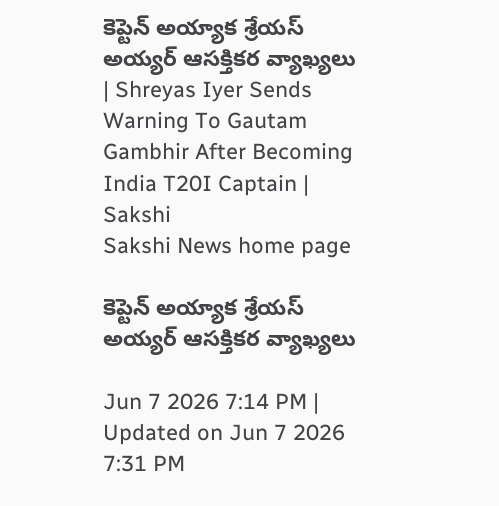కెప్టెన్‌ అయ్యాక శ్రేయస్‌ అయ్యర్‌ ఆసక్తికర వ్యాఖ్యలు | Shreyas Iyer Sends Warning To Gautam Gambhir After Becoming India T20I Captain | Sakshi
Sakshi News home page

కెప్టెన్‌ అయ్యాక శ్రేయస్‌ అయ్యర్‌ ఆసక్తికర వ్యాఖ్యలు

Jun 7 2026 7:14 PM | Updated on Jun 7 2026 7:31 PM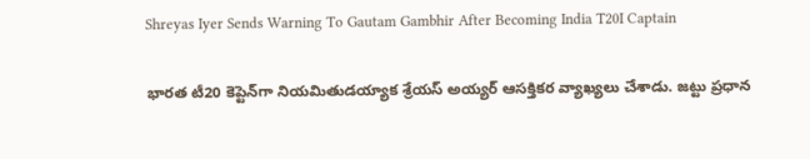Shreyas Iyer Sends Warning To Gautam Gambhir After Becoming India T20I Captain

భారత టీ20 కెప్టెన్‌గా నియమితుడయ్యాక శ్రేయస్‌ అయ్యర్‌ ఆసక్తికర వ్యాఖ్యలు చేశాడు. జట్టు ప్రధాన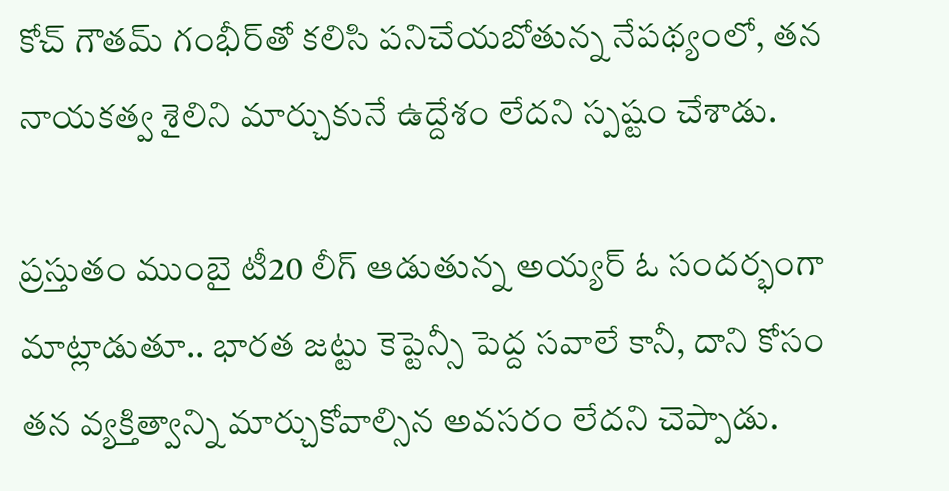కోచ్ గౌతమ్‌ గంభీర్‌తో కలిసి పనిచేయబోతున్న నేపథ్యంలో, తన నాయకత్వ శైలిని మార్చుకునే ఉద్దేశం లేదని స్పష్టం చేశాడు.

ప్రస్తుతం ముంబై టీ20 లీగ్ ఆడుతున్న అయ్యర్‌ ఓ సందర్భంగా మాట్లాడుతూ.. భారత జట్టు కెప్టెన్సీ పెద్ద సవాలే కానీ, దాని కోసం తన వ్యక్తిత్వాన్ని మార్చుకోవాల్సిన అవసరం లేదని చెప్పాడు.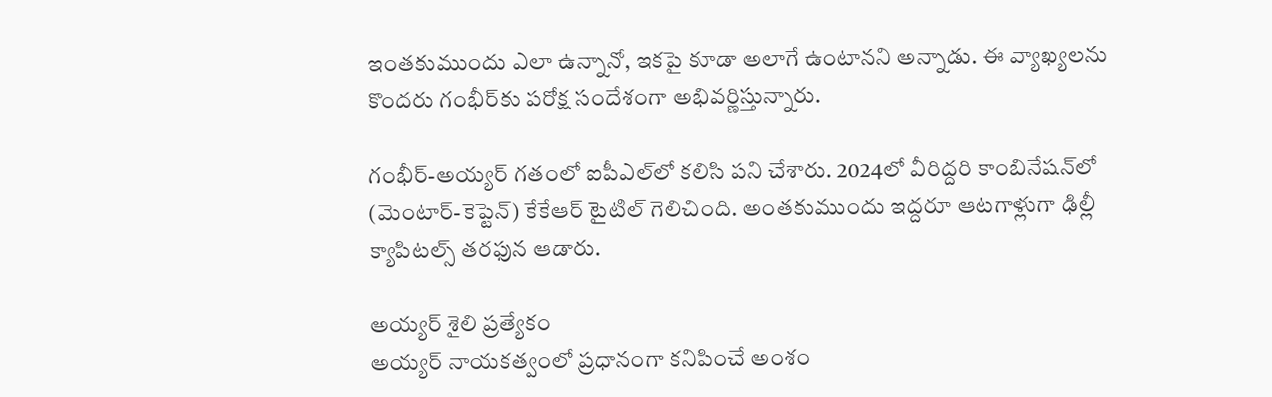ఇంతకుముందు ఎలా ఉన్నానో, ఇకపై కూడా అలాగే ఉంటానని అన్నాడు. ఈ వ్యాఖ్యలను కొందరు గంభీర్‌కు పరోక్ష సందేశంగా అభివర్ణిస్తున్నారు.

గంభీర్‌-అయ్యర్‌ గతంలో ఐపీఎల్‌లో కలిసి పని చేశారు. 2024లో వీరిద్దరి కాంబినేషన్‌లో (మెంటార్‌-కెప్టెన్‌) కేకేఆర్‌ టైటిల్‌ గెలిచింది. అంతకుముందు ఇద్దరూ ఆటగాళ్లుగా ఢిల్లీ క్యాపిటల్స్‌ తరఫున ఆడారు.

అయ్యర్ శైలి ప్రత్యేకం
అయ్యర్‌ నాయకత్వంలో ప్రధానంగా కనిపించే అంశం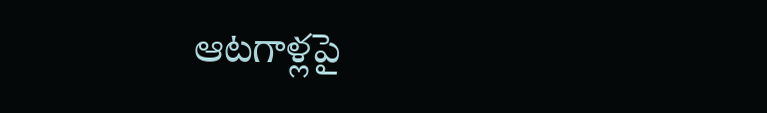ఆటగాళ్లపై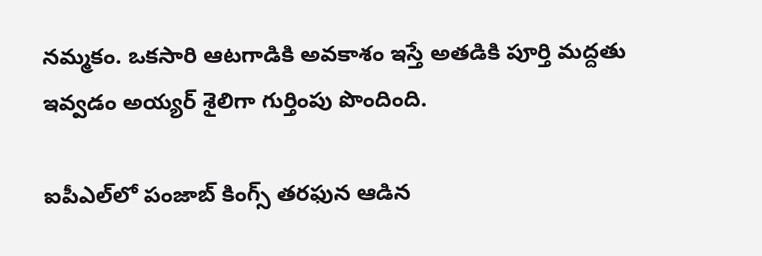నమ్మకం. ఒకసారి ఆటగాడికి అవకాశం ఇస్తే అతడికి పూర్తి మద్దతు ఇవ్వడం అయ్యర్ శైలిగా గుర్తింపు పొందింది.

ఐపీఎల్‌లో పంజాబ్‌ కింగ్స్‌ తరఫున ఆడిన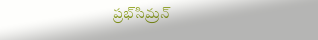ప్రభ్‌సిమ్రన్‌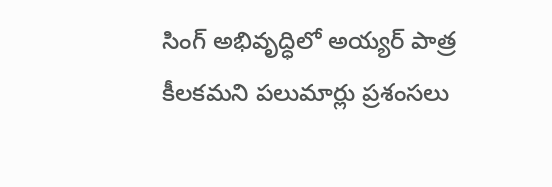సింగ్‌ అభివృద్ధిలో అయ్యర్ పాత్ర కీలకమని పలుమార్లు ప్రశంసలు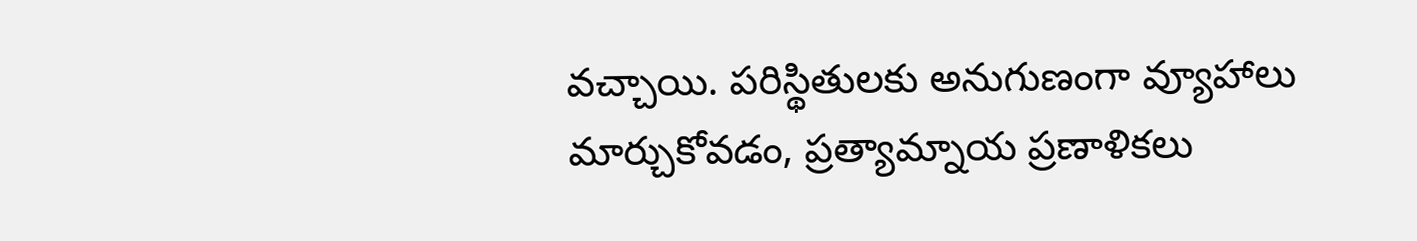వచ్చాయి. పరిస్థితులకు అనుగుణంగా వ్యూహాలు మార్చుకోవడం, ప్రత్యామ్నాయ ప్రణాళికలు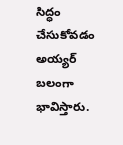సిద్ధం చేసుకోవడం అయ్యర్ బలంగా భావిస్తారు.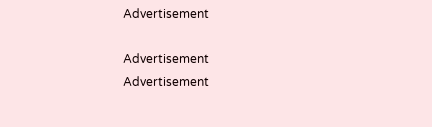Advertisement

Advertisement
Advertisement